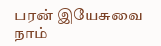பரன் இயேசுவை நாம்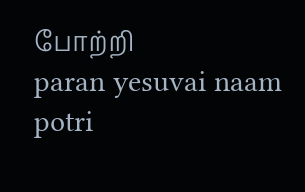போற்றி
paran yesuvai naam potri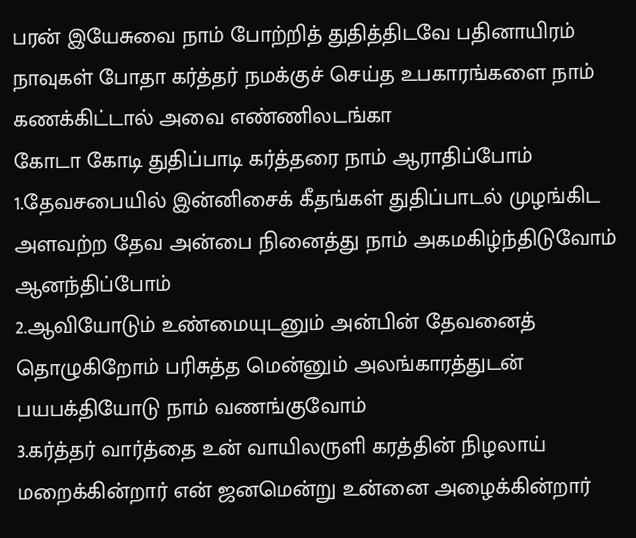பரன் இயேசுவை நாம் போற்றித் துதித்திடவே பதினாயிரம் நாவுகள் போதா கர்த்தர் நமக்குச் செய்த உபகாரங்களை நாம் கணக்கிட்டால் அவை எண்ணிலடங்கா
கோடா கோடி துதிப்பாடி கர்த்தரை நாம் ஆராதிப்போம்
1.தேவசபையில் இன்னிசைக் கீதங்கள் துதிப்பாடல் முழங்கிட அளவற்ற தேவ அன்பை நினைத்து நாம் அகமகிழ்ந்திடுவோம் ஆனந்திப்போம்
2.ஆவியோடும் உண்மையுடனும் அன்பின் தேவனைத் தொழுகிறோம் பரிசுத்த மென்னும் அலங்காரத்துடன் பயபக்தியோடு நாம் வணங்குவோம்
3.கர்த்தர் வார்த்தை உன் வாயிலருளி கரத்தின் நிழலாய் மறைக்கின்றார் என் ஜனமென்று உன்னை அழைக்கின்றார்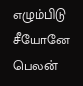எழும்பிடு சீயோனே பெலன்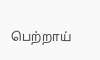பெற்றாய்